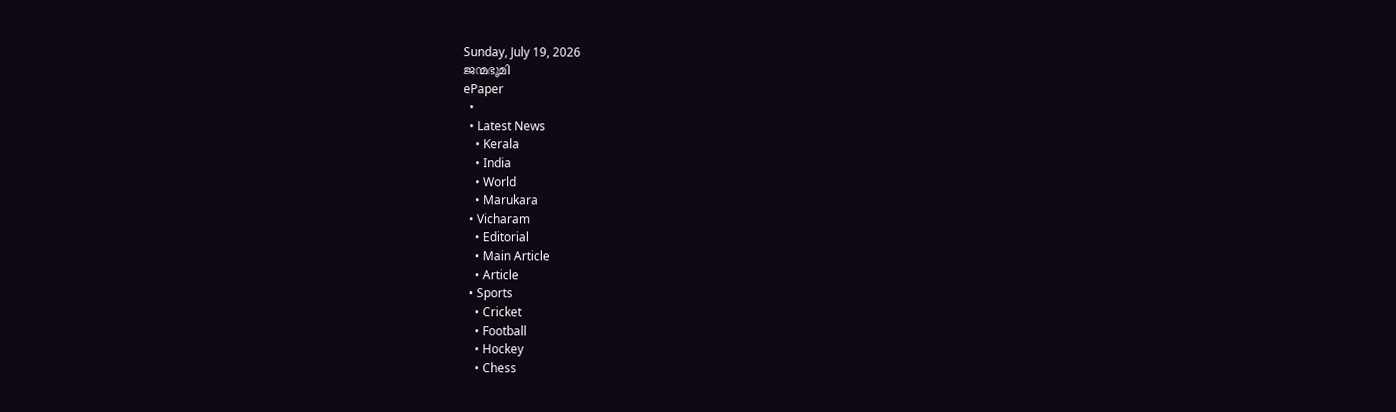Sunday, July 19, 2026
ജന്മഭൂമി
ePaper
  •
  • Latest News
    • Kerala
    • India
    • World
    • Marukara
  • Vicharam
    • Editorial
    • Main Article
    • Article
  • Sports
    • Cricket
    • Football
    • Hockey
    • Chess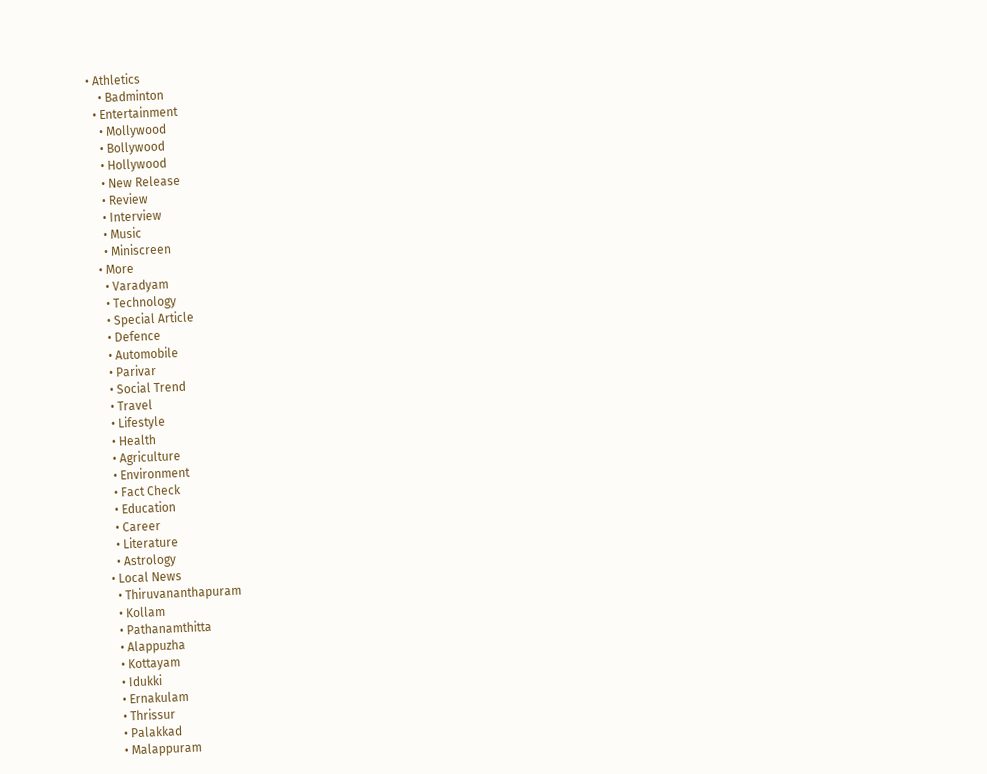• Athletics
    • Badminton
  • Entertainment
    • Mollywood
    • Bollywood
    • Hollywood
    • New Release
    • Review
    • Interview
    • Music
    • Miniscreen
  • More
    • Varadyam
    • Technology
    • Special Article
    • Defence
    • Automobile
    • Parivar
    • Social Trend
    • Travel
    • Lifestyle
    • Health
    • Agriculture
    • Environment
    • Fact Check
    • Education
    • Career
    • Literature
    • Astrology
  • Local News
    • Thiruvananthapuram
    • Kollam
    • Pathanamthitta
    • Alappuzha
    • Kottayam
    • Idukki
    • Ernakulam
    • Thrissur
    • Palakkad
    • Malappuram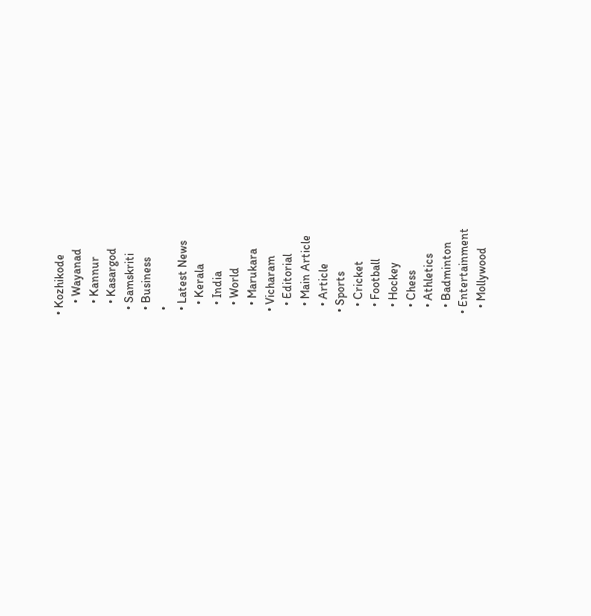• Kozhikode
    • Wayanad
    • Kannur
    • Kasargod
  • Samskriti
  • Business
  •
  • Latest News
    • Kerala
    • India
    • World
    • Marukara
  • Vicharam
    • Editorial
    • Main Article
    • Article
  • Sports
    • Cricket
    • Football
    • Hockey
    • Chess
    • Athletics
    • Badminton
  • Entertainment
    • Mollywood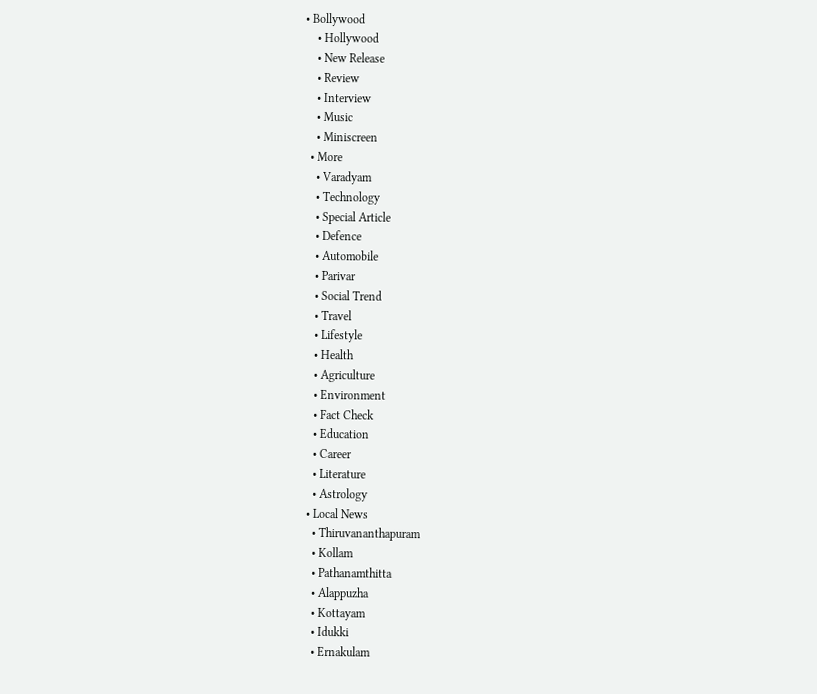• Bollywood
    • Hollywood
    • New Release
    • Review
    • Interview
    • Music
    • Miniscreen
  • More
    • Varadyam
    • Technology
    • Special Article
    • Defence
    • Automobile
    • Parivar
    • Social Trend
    • Travel
    • Lifestyle
    • Health
    • Agriculture
    • Environment
    • Fact Check
    • Education
    • Career
    • Literature
    • Astrology
  • Local News
    • Thiruvananthapuram
    • Kollam
    • Pathanamthitta
    • Alappuzha
    • Kottayam
    • Idukki
    • Ernakulam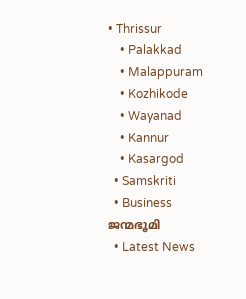• Thrissur
    • Palakkad
    • Malappuram
    • Kozhikode
    • Wayanad
    • Kannur
    • Kasargod
  • Samskriti
  • Business
ജന്മഭൂമി
  • Latest News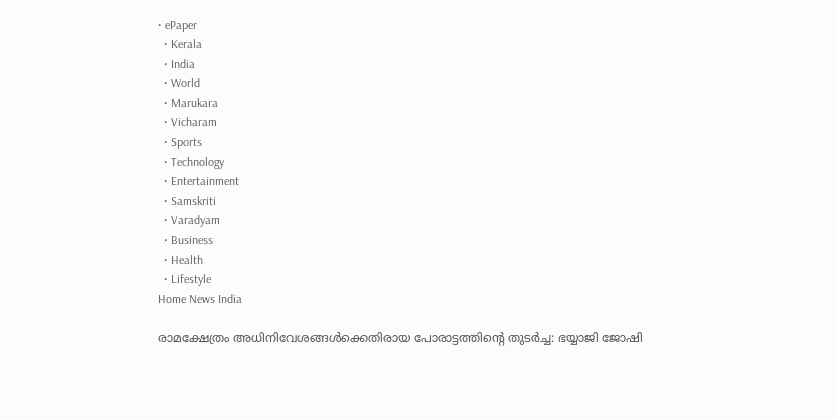• ePaper
  • Kerala
  • India
  • World
  • Marukara
  • Vicharam
  • Sports
  • Technology
  • Entertainment
  • Samskriti
  • Varadyam
  • Business
  • Health
  • Lifestyle
Home News India

രാമക്ഷേത്രം അധിനിവേശങ്ങള്‍ക്കെതിരായ പോരാട്ടത്തിന്റെ തുടര്‍ച്ച: ഭയ്യാജി ജോഷി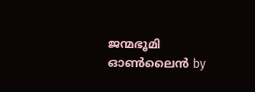ജന്മഭൂമി ഓണ്‍ലൈന്‍ by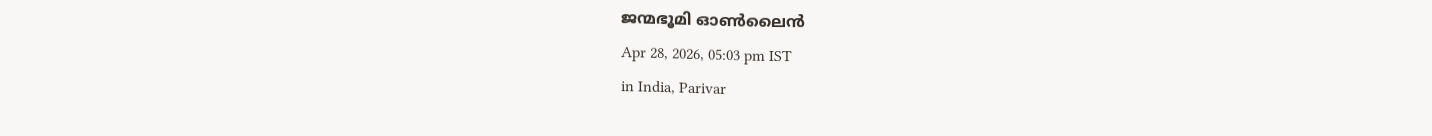ജന്മഭൂമി ഓണ്‍ലൈന്‍
Apr 28, 2026, 05:03 pm IST
in India, Parivar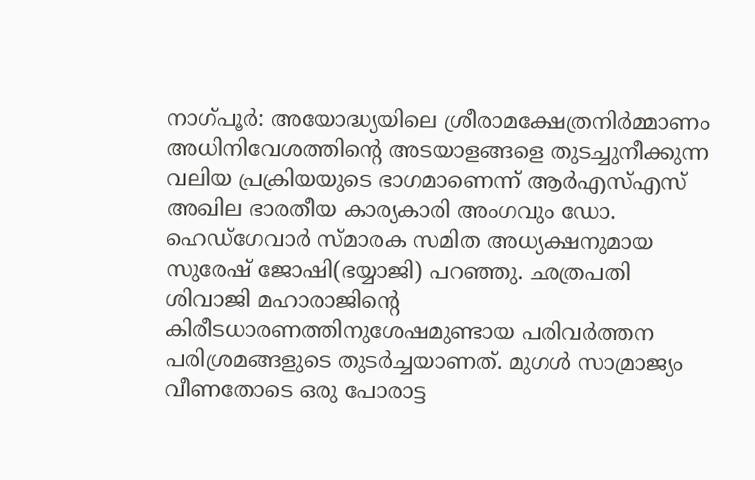നാഗ്പൂര്‍: അയോദ്ധ്യയിലെ ശ്രീരാമക്ഷേത്രനിര്‍മ്മാണം അധിനിവേശത്തിന്റെ അടയാളങ്ങളെ തുടച്ചുനീക്കുന്ന വലിയ പ്രക്രിയയുടെ ഭാഗമാണെന്ന് ആര്‍എസ്എസ് അഖില ഭാരതീയ കാര്യകാരി അംഗവും ഡോ. ഹെഡ്‌ഗേവാര്‍ സ്മാരക സമിത അധ്യക്ഷനുമായ സുരേഷ് ജോഷി(ഭയ്യാജി) പറഞ്ഞു. ഛത്രപതി ശിവാജി മഹാരാജിന്റെ കിരീടധാരണത്തിനുശേഷമുണ്ടായ പരിവര്‍ത്തന പരിശ്രമങ്ങളുടെ തുടര്‍ച്ചയാണത്. മുഗള്‍ സാമ്രാജ്യം വീണതോടെ ഒരു പോരാട്ട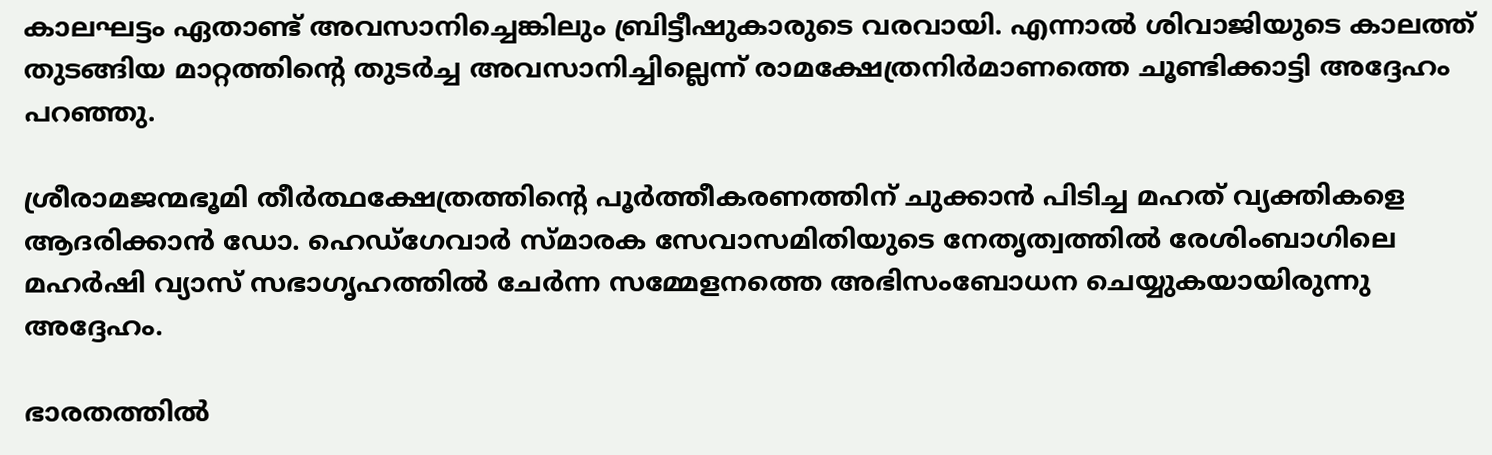കാലഘട്ടം ഏതാണ്ട് അവസാനിച്ചെങ്കിലും ബ്രിട്ടീഷുകാരുടെ വരവായി. എന്നാല്‍ ശിവാജിയുടെ കാലത്ത് തുടങ്ങിയ മാറ്റത്തിന്റെ തുടര്‍ച്ച അവസാനിച്ചില്ലെന്ന് രാമക്ഷേത്രനിര്‍മാണത്തെ ചൂണ്ടിക്കാട്ടി അദ്ദേഹം പറഞ്ഞു.

ശ്രീരാമജന്മഭൂമി തീര്‍ത്ഥക്ഷേത്രത്തിന്റെ പൂര്‍ത്തീകരണത്തിന് ചുക്കാന്‍ പിടിച്ച മഹത് വ്യക്തികളെ ആദരിക്കാന്‍ ഡോ. ഹെഡ്‌ഗേവാര്‍ സ്മാരക സേവാസമിതിയുടെ നേതൃത്വത്തില്‍ രേശിംബാഗിലെ മഹര്‍ഷി വ്യാസ് സഭാഗൃഹത്തില്‍ ചേര്‍ന്ന സമ്മേളനത്തെ അഭിസംബോധന ചെയ്യുകയായിരുന്നു അദ്ദേഹം.

ഭാരതത്തില്‍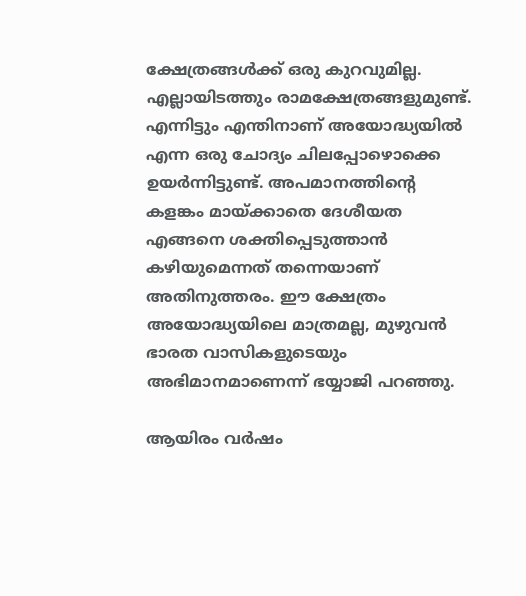ക്ഷേത്രങ്ങള്‍ക്ക് ഒരു കുറവുമില്ല. എല്ലായിടത്തും രാമക്ഷേത്രങ്ങളുമുണ്ട്. എന്നിട്ടും എന്തിനാണ് അയോദ്ധ്യയില്‍ എന്ന ഒരു ചോദ്യം ചിലപ്പോഴൊക്കെ ഉയര്‍ന്നിട്ടുണ്ട്. അപമാനത്തിന്റെ കളങ്കം മായ്‌ക്കാതെ ദേശീയത എങ്ങനെ ശക്തിപ്പെടുത്താന്‍ കഴിയുമെന്നത് തന്നെയാണ് അതിനുത്തരം. ഈ ക്ഷേത്രം അയോദ്ധ്യയിലെ മാത്രമല്ല, മുഴുവന്‍ ഭാരത വാസികളുടെയും അഭിമാനമാണെന്ന് ഭയ്യാജി പറഞ്ഞു.

ആയിരം വര്‍ഷം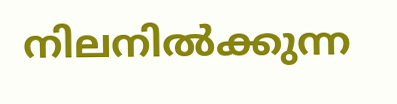നിലനില്‍ക്കുന്ന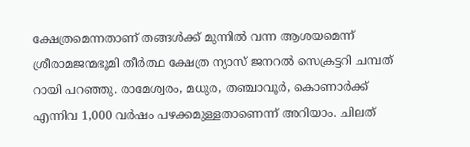ക്ഷേത്രമെന്നതാണ് തങ്ങള്‍ക്ക് മുന്നില്‍ വന്ന ആശയമെന്ന് ശ്രീരാമജന്മഭൂമി തീര്‍ത്ഥ ക്ഷേത്ര ന്യാസ് ജനറല്‍ സെക്രട്ടറി ചമ്പത് റായി പറഞ്ഞു. രാമേശ്വരം, മധുര, തഞ്ചാവൂര്‍, കൊണാര്‍ക്ക് എന്നിവ 1,000 വര്‍ഷം പഴക്കമുള്ളതാണെന്ന് അറിയാം. ചിലത്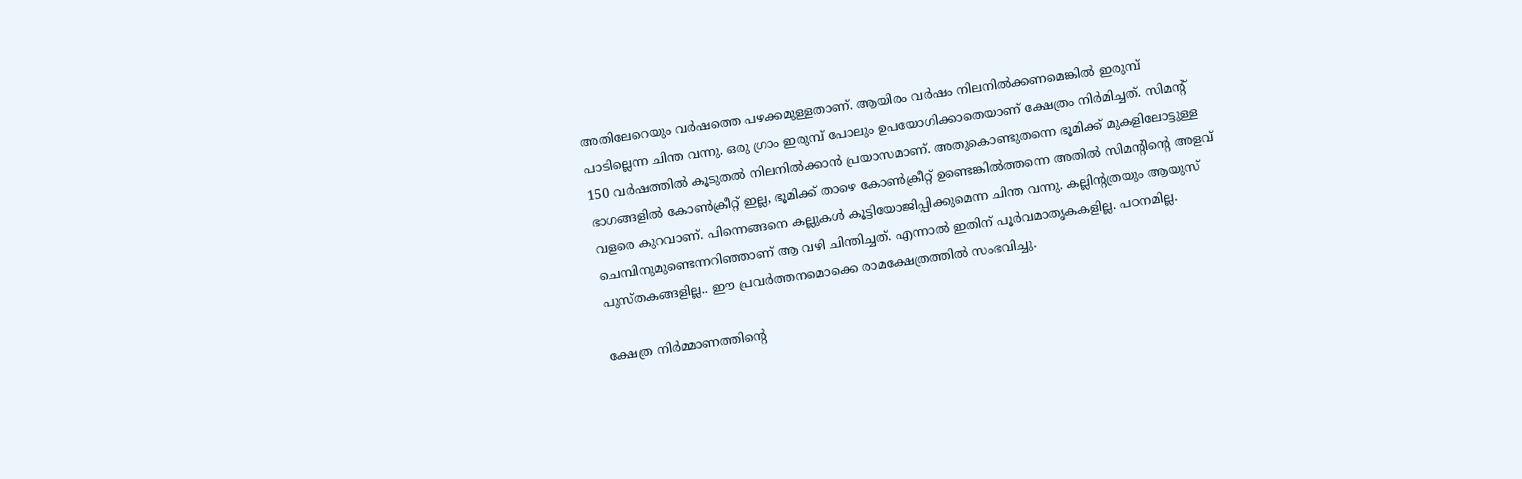അതിലേറെയും വര്‍ഷത്തെ പഴക്കമുള്ളതാണ്. ആയിരം വര്‍ഷം നിലനില്‍ക്കണമെങ്കില്‍ ഇരുമ്പ് പാടില്ലെന്ന ചിന്ത വന്നു. ഒരു ഗ്രാം ഇരുമ്പ് പോലും ഉപയോഗിക്കാതെയാണ് ക്ഷേത്രം നിര്‍മിച്ചത്. സിമന്റ് 150 വര്‍ഷത്തില്‍ കൂടുതല്‍ നിലനില്‍ക്കാന്‍ പ്രയാസമാണ്. അതുകൊണ്ടുതന്നെ ഭൂമിക്ക് മുകളിലോട്ടുള്ള ഭാഗങ്ങളില്‍ കോണ്‍ക്രീറ്റ് ഇല്ല, ഭൂമിക്ക് താഴെ കോണ്‍ക്രീറ്റ് ഉണ്ടെങ്കില്‍ത്തന്നെ അതില്‍ സിമന്റിന്റെ അളവ് വളരെ കുറവാണ്. പിന്നെങ്ങനെ കല്ലുകള്‍ കൂട്ടിയോജിപ്പിക്കുമെന്ന ചിന്ത വന്നു. കല്ലിന്റത്രയും ആയുസ് ചെമ്പിനുമുണ്ടെന്നറിഞ്ഞാണ് ആ വഴി ചിന്തിച്ചത്. എന്നാല്‍ ഇതിന് പൂര്‍വമാതൃകകളില്ല. പഠനമില്ല. പുസ്തകങ്ങളില്ല.. ഈ പ്രവര്‍ത്തനമൊക്കെ രാമക്ഷേത്രത്തില്‍ സംഭവിച്ചു.

ക്ഷേത്ര നിര്‍മ്മാണത്തിന്റെ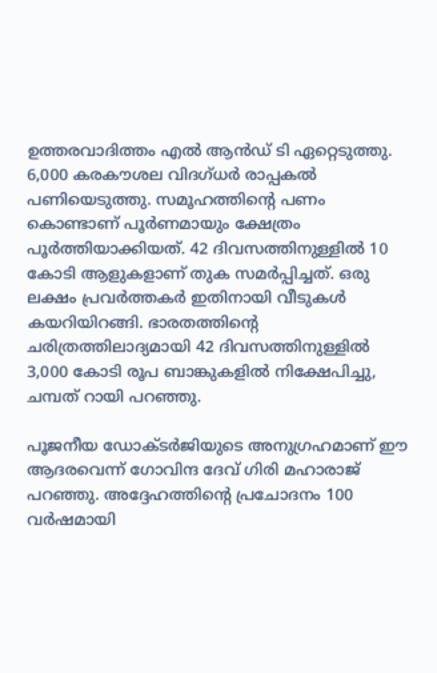ഉത്തരവാദിത്തം എല്‍ ആന്‍ഡ് ടി ഏറ്റെടുത്തു. 6,000 കരകൗശല വിദഗ്ധര്‍ രാപ്പകല്‍ പണിയെടുത്തു. സമൂഹത്തിന്റെ പണം കൊണ്ടാണ് പൂര്‍ണമായും ക്ഷേത്രം പൂര്‍ത്തിയാക്കിയത്. 42 ദിവസത്തിനുള്ളില്‍ 10 കോടി ആളുകളാണ് തുക സമര്‍പ്പിച്ചത്. ഒരു ലക്ഷം പ്രവര്‍ത്തകര്‍ ഇതിനായി വീടുകള്‍ കയറിയിറങ്ങി. ഭാരതത്തിന്റെ ചരിത്രത്തിലാദ്യമായി 42 ദിവസത്തിനുള്ളില്‍ 3,000 കോടി രൂപ ബാങ്കുകളില്‍ നിക്ഷേപിച്ചു, ചമ്പത് റായി പറഞ്ഞു.

പൂജനീയ ഡോക്ടര്‍ജിയുടെ അനുഗ്രഹമാണ് ഈ ആദരവെന്ന് ഗോവിന്ദ ദേവ് ഗിരി മഹാരാജ് പറഞ്ഞു. അദ്ദേഹത്തിന്റെ പ്രചോദനം 100 വര്‍ഷമായി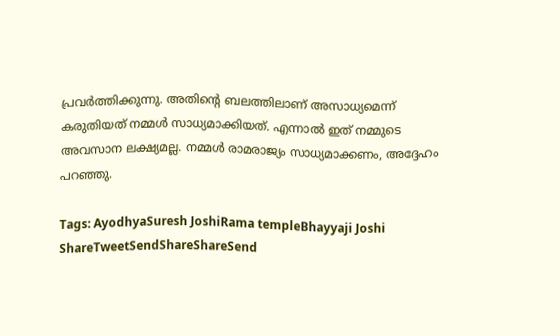പ്രവര്‍ത്തിക്കുന്നു. അതിന്റെ ബലത്തിലാണ് അസാധ്യമെന്ന് കരുതിയത് നമ്മള്‍ സാധ്യമാക്കിയത്. എന്നാല്‍ ഇത് നമ്മുടെ അവസാന ലക്ഷ്യമല്ല. നമ്മള്‍ രാമരാജ്യം സാധ്യമാക്കണം, അദ്ദേഹം പറഞ്ഞു.

Tags: AyodhyaSuresh JoshiRama templeBhayyaji Joshi
ShareTweetSendShareShareSend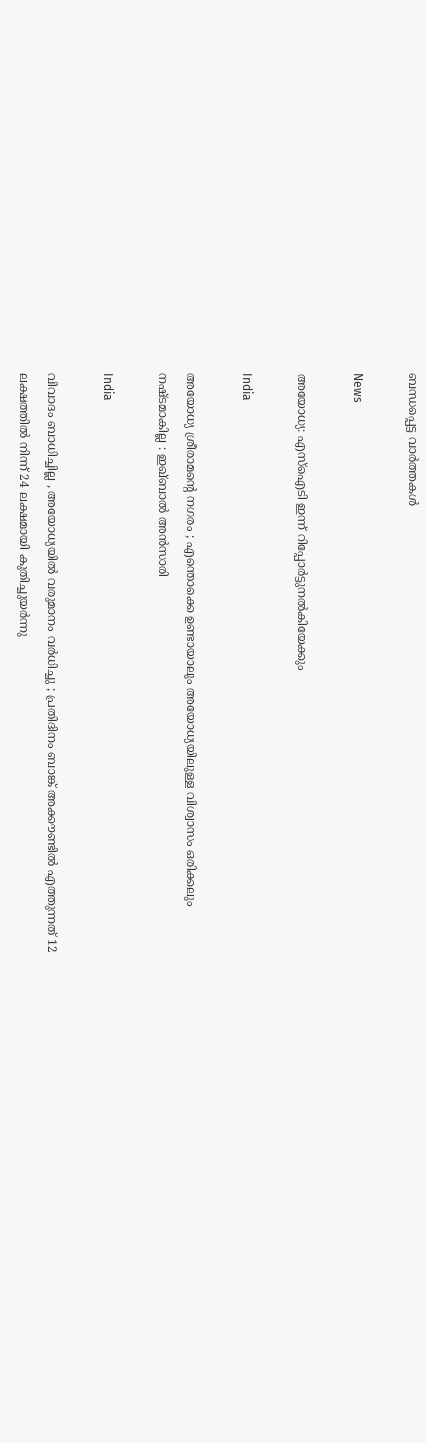ബന്ധപ്പെട്ട വാര്‍ത്തകള്‍

News

അയോധ്യ: എസ്‌ഐടി ഇന്ന് റിപ്പോർട്ടുനൽകിയേക്കും

India

അയോധ്യ ശ്രീരാമന്റെ നഗരം ; എന്തൊക്കെ ഉണ്ടായാലും അയോധ്യയിലുള്ള വിശ്വാസം ഒരിക്കലും നഷ്ടമാകില്ല : ഇഖ്ബാൽ അൻസാരി

India

വിവാദം ബാധിച്ചില്ല , അയോധ്യയിൽ വരുമാനം വർധിച്ചു ; പ്രതിദിനം ബാങ്ക് അക്കൗണ്ടിൽ എത്തുന്നത് 12 ലക്ഷത്തിൽ നിന്ന് 24 ലക്ഷമായി കുതിച്ചുയർന്നു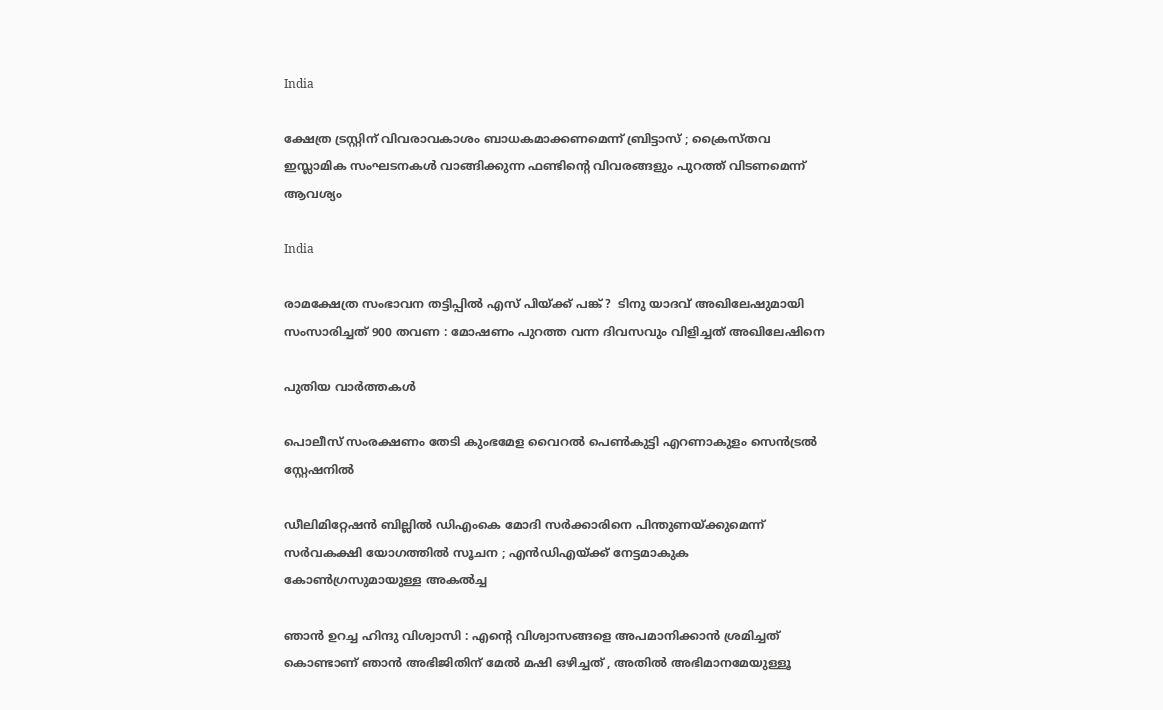India

ക്ഷേത്ര ട്രസ്റ്റിന്‌ വിവരാവകാശം ബാധകമാക്കണമെന്ന് ബ്രിട്ടാസ്‌ ; ക്രൈസ്തവ ഇസ്ലാമിക സംഘടനകൾ വാങ്ങിക്കുന്ന ഫണ്ടിന്റെ വിവരങ്ങളും പുറത്ത് വിടണമെന്ന് ആവശ്യം

India

രാമക്ഷേത്ര സംഭാവന തട്ടിപ്പിൽ എസ് പിയ്‌ക്ക് പങ്ക് ?  ടിനു യാദവ് അഖിലേഷുമായി സംസാരിച്ചത് 900 തവണ : മോഷണം പുറത്ത വന്ന ദിവസവും വിളിച്ചത് അഖിലേഷിനെ

പുതിയ വാര്‍ത്തകള്‍

പൊലീസ് സംരക്ഷണം തേടി കുംഭമേള വൈറല്‍ പെണ്‍കുട്ടി എറണാകുളം സെന്‍ട്രല്‍ സ്റ്റേഷനില്‍

ഡീലിമിറ്റേഷൻ ബില്ലിൽ ഡിഎംകെ മോദി സർക്കാരിനെ പിന്തുണയ്‌ക്കുമെന്ന് സർവകക്ഷി യോഗത്തിൽ സൂചന ; എൻഡിഎയ്‌ക്ക് നേട്ടമാകുക കോൺഗ്രസുമായുള്ള അകൽച്ച

ഞാൻ ഉറച്ച ഹിന്ദു വിശ്വാസി : എന്റെ വിശ്വാസങ്ങളെ അപമാനിക്കാൻ ശ്രമിച്ചത് കൊണ്ടാണ് ഞാൻ അഭിജിതിന് മേൽ മഷി ഒഴിച്ചത് , അതിൽ അഭിമാനമേയുള്ളൂ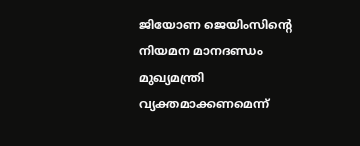ജിയോണ ജെയിംസിന്റെ നിയമന മാനദണ്ഡം മുഖ്യമന്ത്രി വ്യക്തമാക്കണമെന്ന്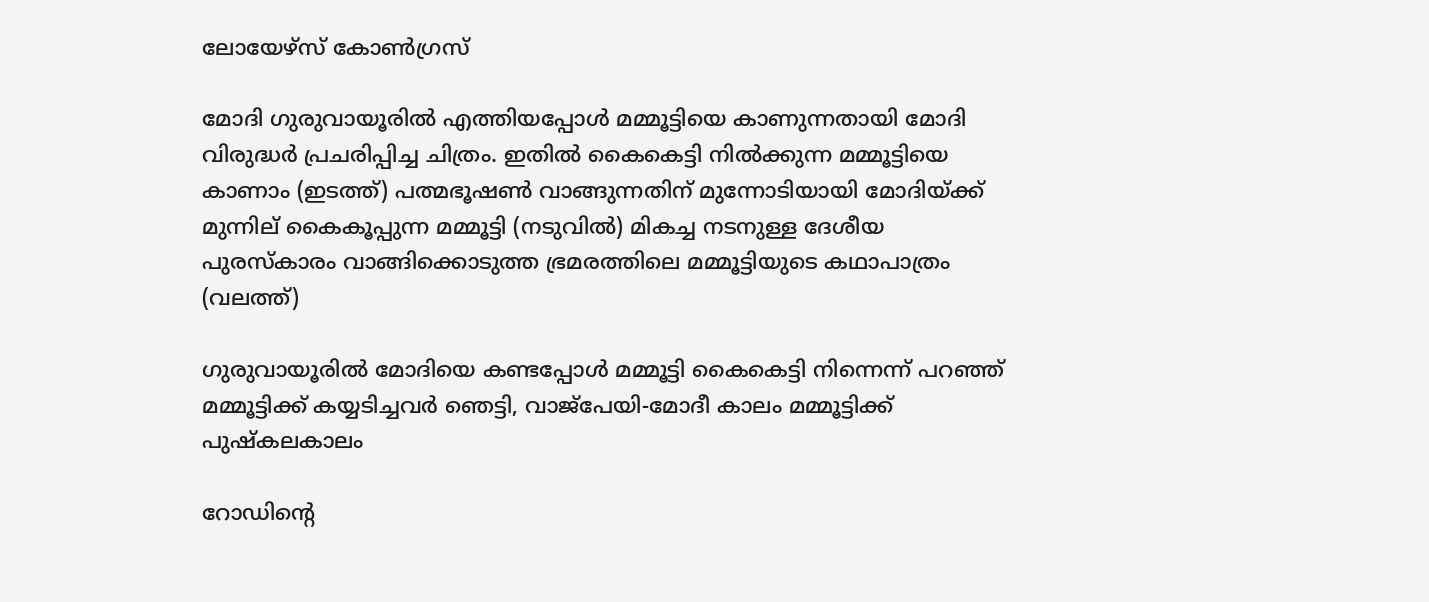ലോയേഴ്‌സ് കോണ്‍ഗ്രസ്

മോദി ഗുരുവായൂരില്‍ എത്തിയപ്പോള്‍ മമ്മൂട്ടിയെ കാണുന്നതായി മോദി വിരുദ്ധര്‍ പ്രചരിപ്പിച്ച ചിത്രം. ഇതില്‍ കൈകെട്ടി നില്‍ക്കുന്ന മമ്മൂട്ടിയെ കാണാം (ഇടത്ത്) പത്മഭൂഷണ്‍ വാങ്ങുന്നതിന് മുന്നോടിയായി മോദിയ്ക്ക് മുന്നില‍് കൈകൂപ്പുന്ന മമ്മൂട്ടി (നടുവില്‍) മികച്ച നടനുള്ള ദേശീയ പുരസ്കാരം വാങ്ങിക്കൊടുത്ത ഭ്രമരത്തിലെ മമ്മൂട്ടിയുടെ കഥാപാത്രം (വലത്ത്)

ഗുരുവായൂരില്‍ മോദിയെ കണ്ടപ്പോള്‍ മമ്മൂട്ടി കൈകെട്ടി നിന്നെന്ന് പറഞ്ഞ് മമ്മൂട്ടിക്ക് കയ്യടിച്ചവര്‍ ഞെട്ടി, വാജ്പേയി-മോദീ കാലം മമ്മൂട്ടിക്ക് പുഷ്കലകാലം

റോഡിന്റെ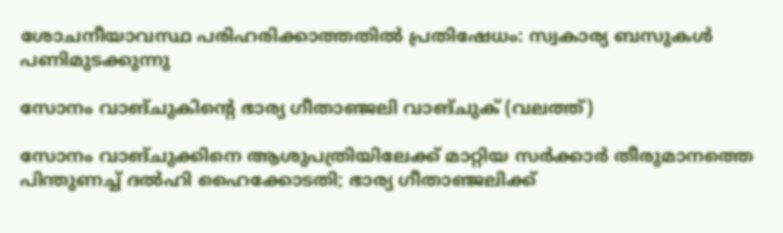ശോചനീയാവസ്ഥ പരിഹരിക്കാത്തതില്‍ പ്രതിഷേധം: സ്വകാര്യ ബസുകള്‍ പണിമുടക്കുന്നു

സോനം വാങ്ചുകിന്‍റെ ഭാര്യ ഗീതാഞ്ജലി വാങ്ചുക് (വലത്ത്)

സോനം വാങ്ചുക്കിനെ ആശുപത്രിയിലേക്ക് മാറ്റിയ സര്‍ക്കാര്‍ തീരുമാനത്തെ പിന്തുണച്ച് ദൽഹി ഹൈക്കോടതി; ഭാര്യ ഗീതാഞ്ജലിക്ക്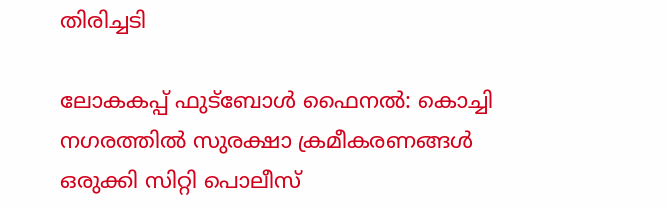തിരിച്ചടി

ലോകകപ്പ് ഫുട്‌ബോള്‍ ഫൈനല്‍: കൊച്ചി നഗരത്തില്‍ സുരക്ഷാ ക്രമീകരണങ്ങള്‍ ഒരുക്കി സിറ്റി പൊലീസ്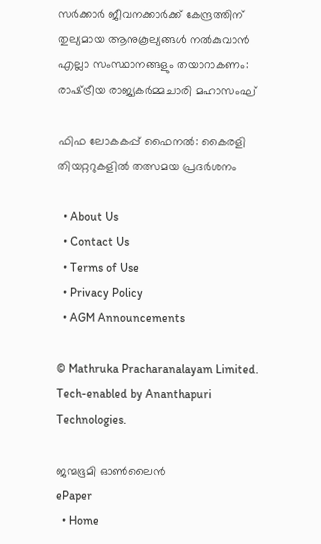സര്‍ക്കാര്‍ ജീവനക്കാര്‍ക്ക് കേന്ദ്രത്തിന് തുല്യമായ ആനുകൂല്യങ്ങള്‍ നല്‍കുവാന്‍ എല്ലാ സംസ്ഥാനങ്ങളും തയാറാകണം: രാഷ്‌ട്രീയ രാജ്യകര്‍മ്മചാരി മഹാസംഘ്

ഫിഫ ലോകകപ്പ് ഫൈനൽ: കൈരളി തിയറ്ററുകളിൽ തത്സമയ പ്രദർശനം

  • About Us
  • Contact Us
  • Terms of Use
  • Privacy Policy
  • AGM Announcements

© Mathruka Pracharanalayam Limited.
Tech-enabled by Ananthapuri Technologies.

ജന്മഭൂമി ഓണ്‍ലൈന്‍
ePaper
  • Home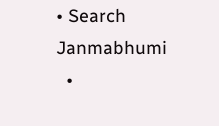• Search Janmabhumi
  •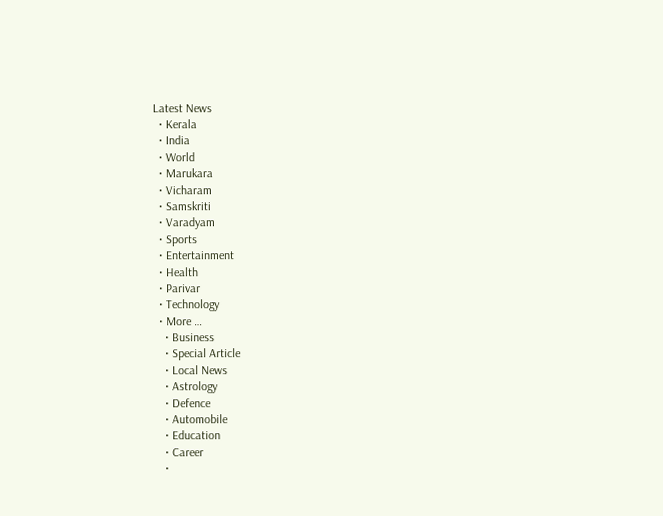Latest News
  • Kerala
  • India
  • World
  • Marukara
  • Vicharam
  • Samskriti
  • Varadyam
  • Sports
  • Entertainment
  • Health
  • Parivar
  • Technology
  • More …
    • Business
    • Special Article
    • Local News
    • Astrology
    • Defence
    • Automobile
    • Education
    • Career
    •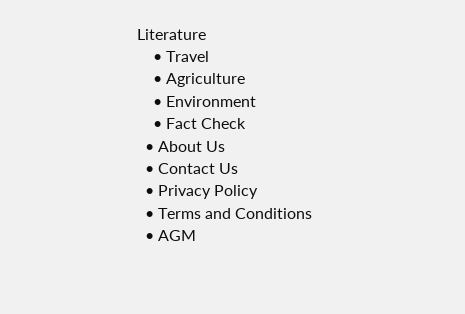Literature
    • Travel
    • Agriculture
    • Environment
    • Fact Check
  • About Us
  • Contact Us
  • Privacy Policy
  • Terms and Conditions
  • AGM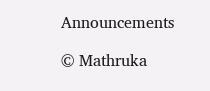Announcements

© Mathruka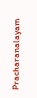Pracharanalayam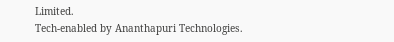Limited.
Tech-enabled by Ananthapuri Technologies.